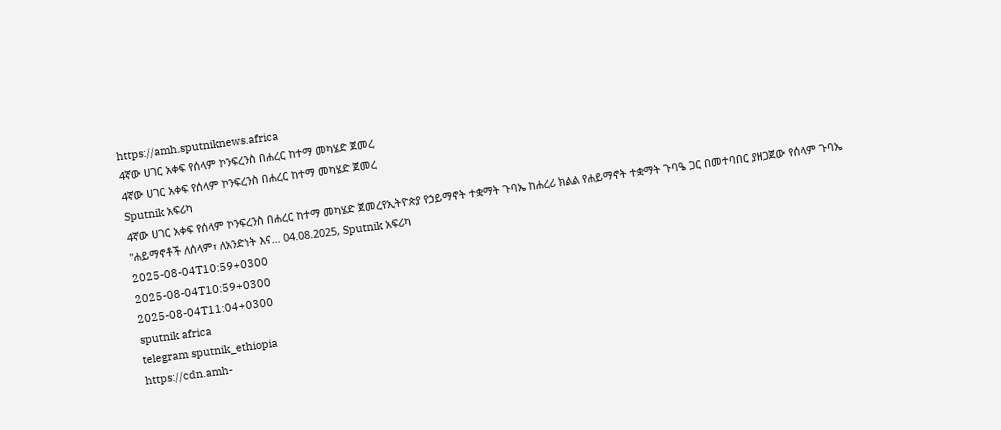https://amh.sputniknews.africa
4ኛው ሀገር አቀፍ የሰላም ኮንፍረንስ በሐረር ከተማ መካሄድ ጀመረ
4ኛው ሀገር አቀፍ የሰላም ኮንፍረንስ በሐረር ከተማ መካሄድ ጀመረ
Sputnik አፍሪካ
4ኛው ሀገር አቀፍ የሰላም ኮንፍረንስ በሐረር ከተማ መካሄድ ጀመረየኢትዮጵያ የኃይማኖት ተቋማት ጉባኤ ከሐረሪ ክልል የሐይማኖት ተቋማት ጉባዔ ጋር በመተባበር ያዘጋጀው የሰላም ጉባኤ ''ሐይማኖቶች ለሰላም፣ ለአንድነት እና... 04.08.2025, Sputnik አፍሪካ
2025-08-04T10:59+0300
2025-08-04T10:59+0300
2025-08-04T11:04+0300
sputnik africa
telegram sputnik_ethiopia
https://cdn.amh-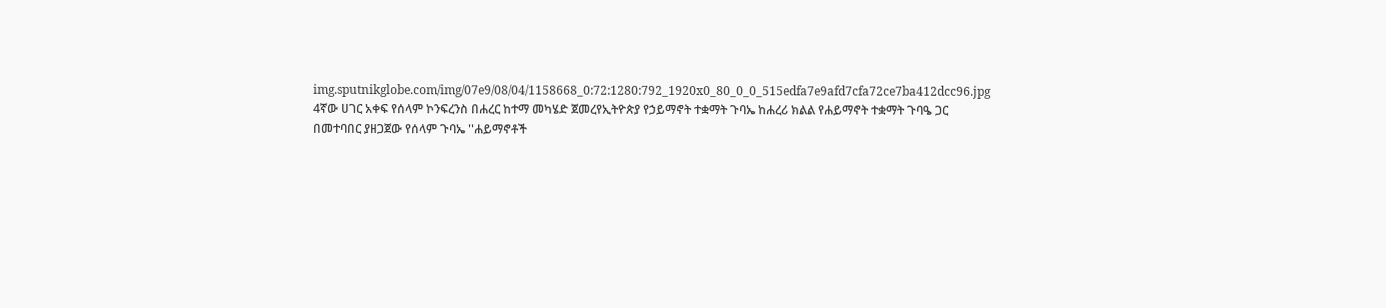img.sputnikglobe.com/img/07e9/08/04/1158668_0:72:1280:792_1920x0_80_0_0_515edfa7e9afd7cfa72ce7ba412dcc96.jpg
4ኛው ሀገር አቀፍ የሰላም ኮንፍረንስ በሐረር ከተማ መካሄድ ጀመረየኢትዮጵያ የኃይማኖት ተቋማት ጉባኤ ከሐረሪ ክልል የሐይማኖት ተቋማት ጉባዔ ጋር በመተባበር ያዘጋጀው የሰላም ጉባኤ ''ሐይማኖቶች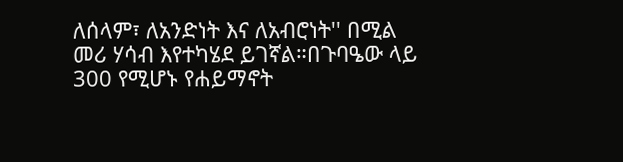ለሰላም፣ ለአንድነት እና ለአብሮነት'' በሚል መሪ ሃሳብ እየተካሄደ ይገኛል።በጉባዔው ላይ 300 የሚሆኑ የሐይማኖት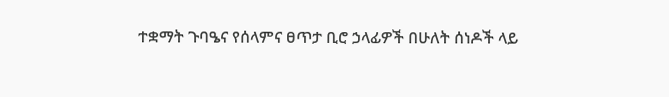ተቋማት ጉባዔና የሰላምና ፀጥታ ቢሮ ኃላፊዎች በሁለት ሰነዶች ላይ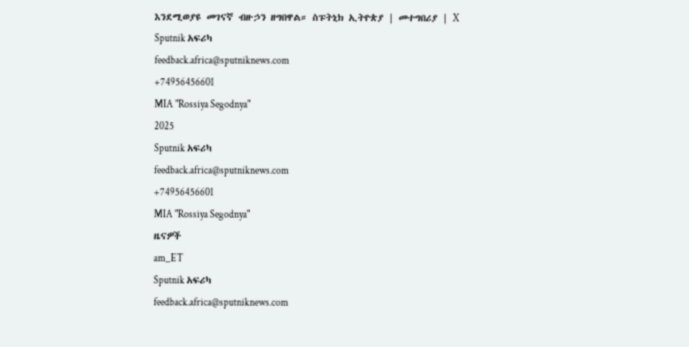እንደሚወያዩ መገናኛ ብዙኃን ዘግበዋል። ስፑትኒክ ኢትዮጵያ | መተግበሪያ | X
Sputnik አፍሪካ
feedback.africa@sputniknews.com
+74956456601
MIA "Rossiya Segodnya"
2025
Sputnik አፍሪካ
feedback.africa@sputniknews.com
+74956456601
MIA "Rossiya Segodnya"
ዜናዎች
am_ET
Sputnik አፍሪካ
feedback.africa@sputniknews.com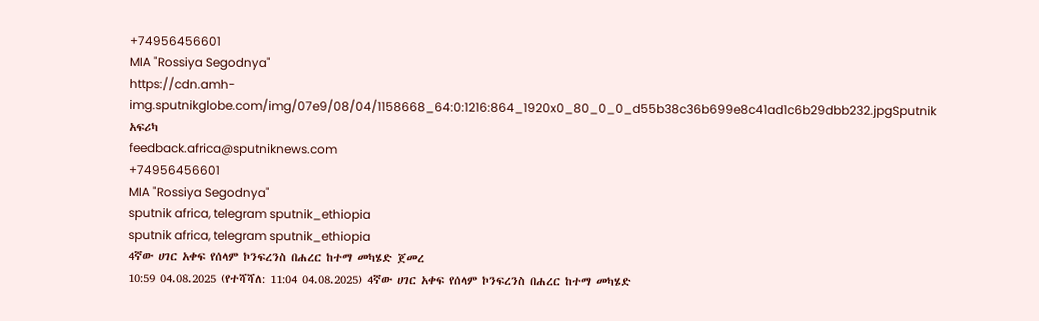+74956456601
MIA "Rossiya Segodnya"
https://cdn.amh-img.sputnikglobe.com/img/07e9/08/04/1158668_64:0:1216:864_1920x0_80_0_0_d55b38c36b699e8c41ad1c6b29dbb232.jpgSputnik አፍሪካ
feedback.africa@sputniknews.com
+74956456601
MIA "Rossiya Segodnya"
sputnik africa, telegram sputnik_ethiopia
sputnik africa, telegram sputnik_ethiopia
4ኛው ሀገር አቀፍ የሰላም ኮንፍረንስ በሐረር ከተማ መካሄድ ጀመረ
10:59 04.08.2025 (የተሻሻለ: 11:04 04.08.2025) 4ኛው ሀገር አቀፍ የሰላም ኮንፍረንስ በሐረር ከተማ መካሄድ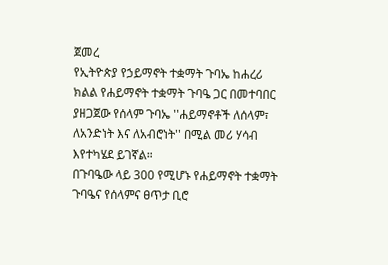ጀመረ
የኢትዮጵያ የኃይማኖት ተቋማት ጉባኤ ከሐረሪ ክልል የሐይማኖት ተቋማት ጉባዔ ጋር በመተባበር ያዘጋጀው የሰላም ጉባኤ ''ሐይማኖቶች ለሰላም፣ ለአንድነት እና ለአብሮነት'' በሚል መሪ ሃሳብ እየተካሄደ ይገኛል።
በጉባዔው ላይ 300 የሚሆኑ የሐይማኖት ተቋማት ጉባዔና የሰላምና ፀጥታ ቢሮ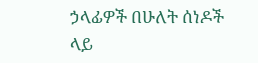ኃላፊዎች በሁለት ሰነዶች ላይ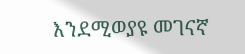እንደሚወያዩ መገናኛ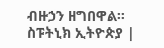ብዙኃን ዘግበዋል።
ስፑትኒክ ኢትዮጵያ |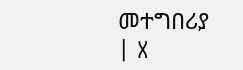መተግበሪያ | X